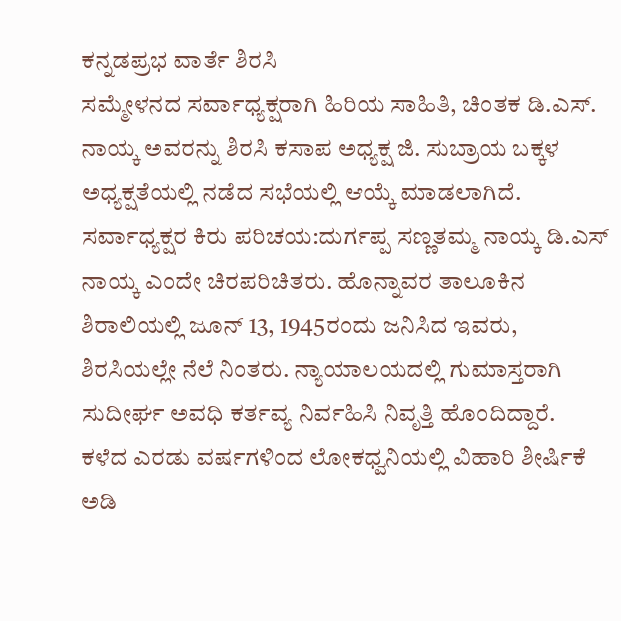ಕನ್ನಡಪ್ರಭ ವಾರ್ತೆ ಶಿರಸಿ
ಸಮ್ಮೇಳನದ ಸರ್ವಾಧ್ಯಕ್ಷರಾಗಿ ಹಿರಿಯ ಸಾಹಿತಿ, ಚಿಂತಕ ಡಿ.ಎಸ್. ನಾಯ್ಕ ಅವರನ್ನು ಶಿರಸಿ ಕಸಾಪ ಅಧ್ಯಕ್ಷ ಜಿ. ಸುಬ್ರಾಯ ಬಕ್ಕಳ ಅಧ್ಯಕ್ಷತೆಯಲ್ಲಿ ನಡೆದ ಸಭೆಯಲ್ಲಿ ಆಯ್ಕೆ ಮಾಡಲಾಗಿದೆ.
ಸರ್ವಾಧ್ಯಕ್ಷರ ಕಿರು ಪರಿಚಯ:ದುರ್ಗಪ್ಪ ಸಣ್ಣತಮ್ಮ ನಾಯ್ಕ ಡಿ.ಎಸ್ ನಾಯ್ಕ ಎಂದೇ ಚಿರಪರಿಚಿತರು. ಹೊನ್ನಾವರ ತಾಲೂಕಿನ ಶಿರಾಲಿಯಲ್ಲಿ ಜೂನ್ 13, 1945ರಂದು ಜನಿಸಿದ ಇವರು, ಶಿರಸಿಯಲ್ಲೇ ನೆಲೆ ನಿಂತರು. ನ್ಯಾಯಾಲಯದಲ್ಲಿ ಗುಮಾಸ್ತರಾಗಿ ಸುದೀರ್ಘ ಅವಧಿ ಕರ್ತವ್ಯ ನಿರ್ವಹಿಸಿ ನಿವೃತ್ತಿ ಹೊಂದಿದ್ದಾರೆ.
ಕಳೆದ ಎರಡು ವರ್ಷಗಳಿಂದ ಲೋಕಧ್ವನಿಯಲ್ಲಿ ವಿಹಾರಿ ಶೀರ್ಷಿಕೆ ಅಡಿ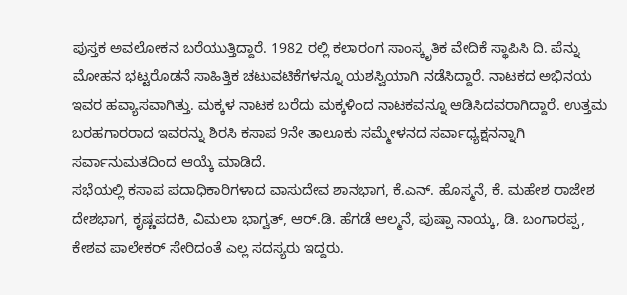ಪುಸ್ತಕ ಅವಲೋಕನ ಬರೆಯುತ್ತಿದ್ದಾರೆ. 1982 ರಲ್ಲಿ ಕಲಾರಂಗ ಸಾಂಸ್ಕೃತಿಕ ವೇದಿಕೆ ಸ್ಥಾಪಿಸಿ ದಿ. ಪೆನ್ನು ಮೋಹನ ಭಟ್ಟರೊಡನೆ ಸಾಹಿತ್ತಿಕ ಚಟುವಟಿಕೆಗಳನ್ನೂ ಯಶಸ್ವಿಯಾಗಿ ನಡೆಸಿದ್ದಾರೆ. ನಾಟಕದ ಅಭಿನಯ ಇವರ ಹವ್ಯಾಸವಾಗಿತ್ತು. ಮಕ್ಕಳ ನಾಟಕ ಬರೆದು ಮಕ್ಕಳಿಂದ ನಾಟಕವನ್ನೂ ಆಡಿಸಿದವರಾಗಿದ್ದಾರೆ. ಉತ್ತಮ ಬರಹಗಾರರಾದ ಇವರನ್ನು ಶಿರಸಿ ಕಸಾಪ 9ನೇ ತಾಲೂಕು ಸಮ್ಮೇಳನದ ಸರ್ವಾಧ್ಯಕ್ಷನನ್ನಾಗಿ ಸರ್ವಾನುಮತದಿಂದ ಆಯ್ಕೆ ಮಾಡಿದೆ.
ಸಭೆಯಲ್ಲಿ ಕಸಾಪ ಪದಾಧಿಕಾರಿಗಳಾದ ವಾಸುದೇವ ಶಾನಭಾಗ, ಕೆ.ಎನ್. ಹೊಸ್ಮನೆ, ಕೆ. ಮಹೇಶ ರಾಜೇಶ ದೇಶಭಾಗ, ಕೃಷ್ಣಪದಕಿ, ವಿಮಲಾ ಭಾಗ್ವತ್, ಆರ್.ಡಿ. ಹೆಗಡೆ ಆಲ್ಮನೆ, ಪುಷ್ಪಾ ನಾಯ್ಕ, ಡಿ. ಬಂಗಾರಪ್ಪ, ಕೇಶವ ಪಾಲೇಕರ್ ಸೇರಿದಂತೆ ಎಲ್ಲ ಸದಸ್ಯರು ಇದ್ದರು.